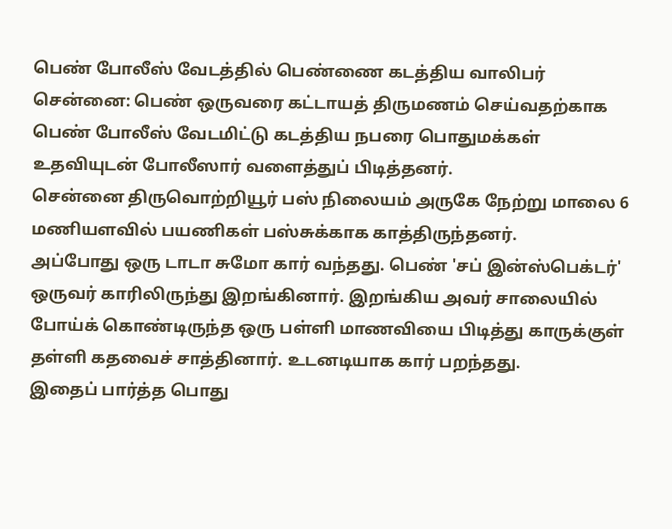பெண் போலீஸ் வேடத்தில் பெண்ணை கடத்திய வாலிபர்
சென்னை: பெண் ஒருவரை கட்டாயத் திருமணம் செய்வதற்காக பெண் போலீஸ் வேடமிட்டு கடத்திய நபரை பொதுமக்கள் உதவியுடன் போலீஸார் வளைத்துப் பிடித்தனர்.
சென்னை திருவொற்றியூர் பஸ் நிலையம் அருகே நேற்று மாலை 6 மணியளவில் பயணிகள் பஸ்சுக்காக காத்திருந்தனர்.
அப்போது ஒரு டாடா சுமோ கார் வந்தது. பெண் 'சப் இன்ஸ்பெக்டர்' ஒருவர் காரிலிருந்து இறங்கினார். இறங்கிய அவர் சாலையில் போய்க் கொண்டிருந்த ஒரு பள்ளி மாணவியை பிடித்து காருக்குள் தள்ளி கதவைச் சாத்தினார். உடனடியாக கார் பறந்தது.
இதைப் பார்த்த பொது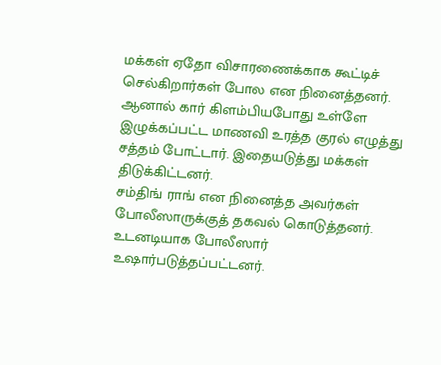மக்கள் ஏதோ விசாரணைக்காக கூட்டிச் செல்கிறார்கள் போல என நினைத்தனர். ஆனால் கார் கிளம்பியபோது உள்ளே இழுக்கப்பட்ட மாணவி உரத்த குரல் எழுத்து சத்தம் போட்டார். இதையடுத்து மக்கள் திடுக்கிட்டனர்.
சம்திங் ராங் என நினைத்த அவர்கள் போலீஸாருக்குத் தகவல் கொடுத்தனர். உடனடியாக போலீஸார் உஷார்படுத்தப்பட்டனர்.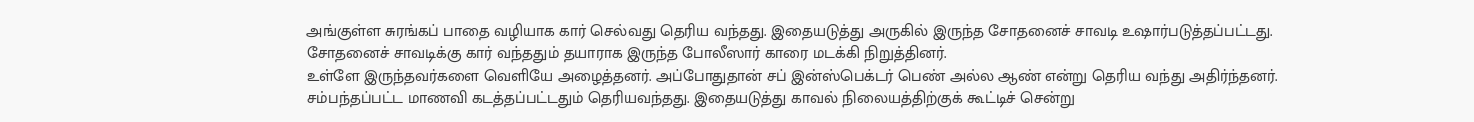அங்குள்ள சுரங்கப் பாதை வழியாக கார் செல்வது தெரிய வந்தது. இதையடுத்து அருகில் இருந்த சோதனைச் சாவடி உஷார்படுத்தப்பட்டது.
சோதனைச் சாவடிக்கு கார் வந்ததும் தயாராக இருந்த போலீஸார் காரை மடக்கி நிறுத்தினர்.
உள்ளே இருந்தவர்களை வெளியே அழைத்தனர். அப்போதுதான் சப் இன்ஸ்பெக்டர் பெண் அல்ல ஆண் என்று தெரிய வந்து அதிர்ந்தனர்.
சம்பந்தப்பட்ட மாணவி கடத்தப்பட்டதும் தெரியவந்தது. இதையடுத்து காவல் நிலையத்திற்குக் கூட்டிச் சென்று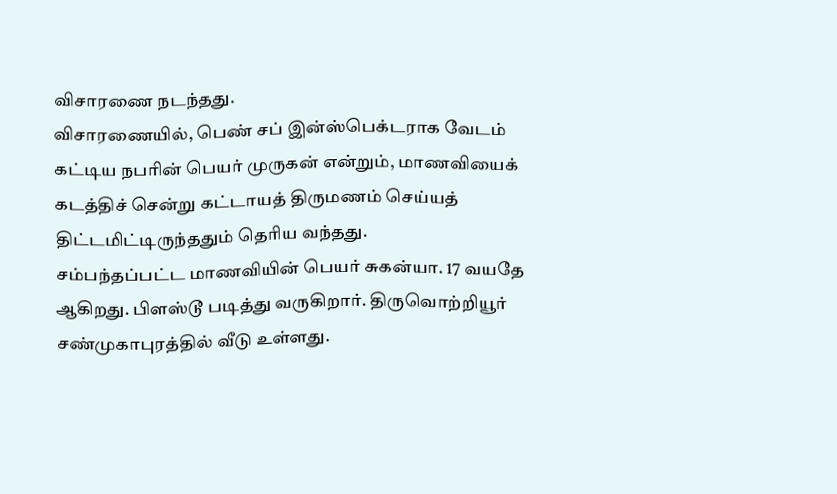விசாரணை நடந்தது.
விசாரணையில், பெண் சப் இன்ஸ்பெக்டராக வேடம் கட்டிய நபரின் பெயர் முருகன் என்றும், மாணவியைக் கடத்திச் சென்று கட்டாயத் திருமணம் செய்யத் திட்டமிட்டிருந்ததும் தெரிய வந்தது.
சம்பந்தப்பட்ட மாணவியின் பெயர் சுகன்யா. 17 வயதே ஆகிறது. பிளஸ்டூ படித்து வருகிறார். திருவொற்றியூர் சண்முகாபுரத்தில் வீடு உள்ளது.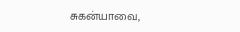சுகன்யாவை,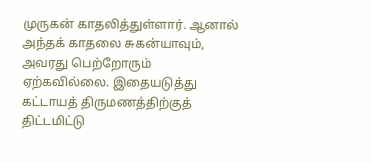முருகன் காதலித்துள்ளார். ஆனால் அந்தக் காதலை சுகன்யாவும், அவரது பெற்றோரும் ஏற்கவில்லை. இதையடுத்து கட்டாயத் திருமணத்திற்குத் திட்டமிட்டு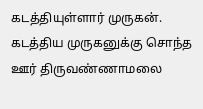கடத்தியுள்ளார் முருகன்.
கடத்திய முருகனுக்கு சொந்த ஊர் திருவண்ணாமலை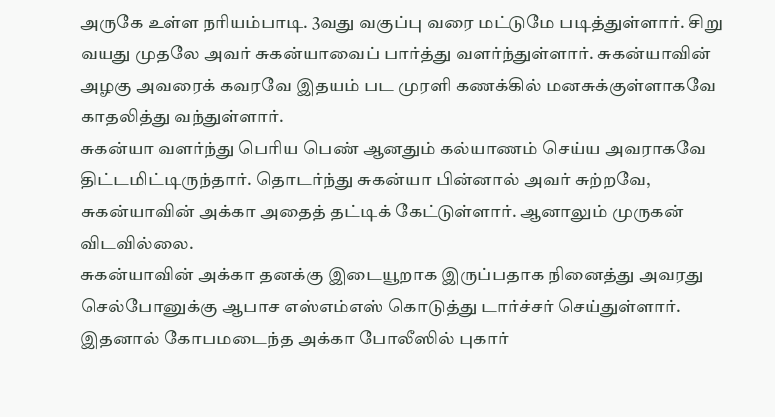அருகே உள்ள நரியம்பாடி. 3வது வகுப்பு வரை மட்டுமே படித்துள்ளார். சிறு வயது முதலே அவர் சுகன்யாவைப் பார்த்து வளர்ந்துள்ளார். சுகன்யாவின் அழகு அவரைக் கவரவே இதயம் பட முரளி கணக்கில் மனசுக்குள்ளாகவே காதலித்து வந்துள்ளார்.
சுகன்யா வளர்ந்து பெரிய பெண் ஆனதும் கல்யாணம் செய்ய அவராகவே திட்டமிட்டிருந்தார். தொடர்ந்து சுகன்யா பின்னால் அவர் சுற்றவே, சுகன்யாவின் அக்கா அதைத் தட்டிக் கேட்டுள்ளார். ஆனாலும் முருகன் விடவில்லை.
சுகன்யாவின் அக்கா தனக்கு இடையூறாக இருப்பதாக நினைத்து அவரது செல்போனுக்கு ஆபாச எஸ்எம்எஸ் கொடுத்து டார்ச்சர் செய்துள்ளார். இதனால் கோபமடைந்த அக்கா போலீஸில் புகார்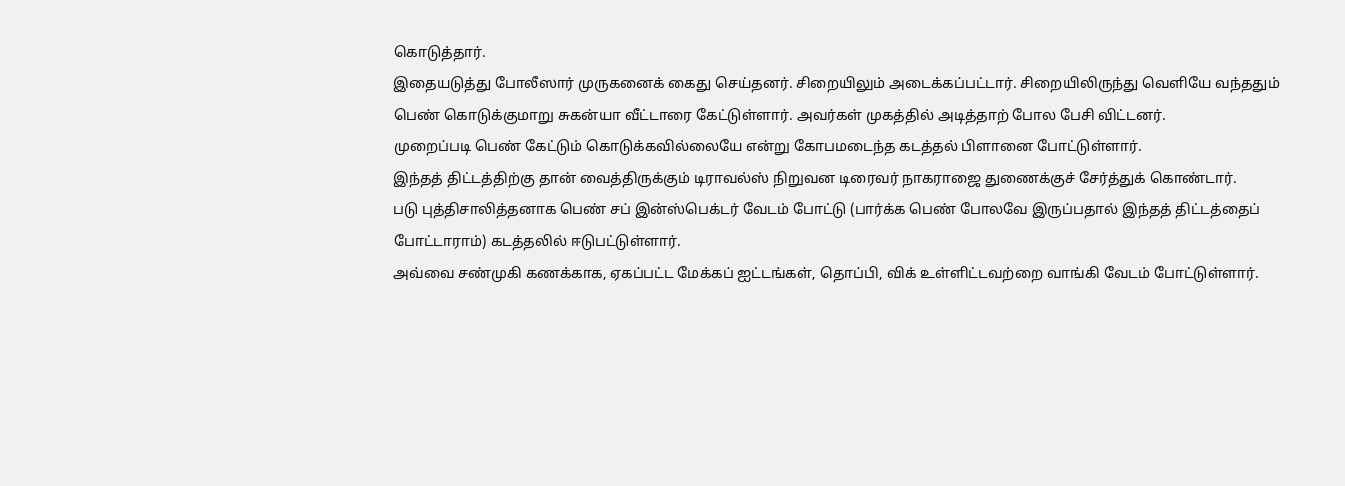கொடுத்தார்.
இதையடுத்து போலீஸார் முருகனைக் கைது செய்தனர். சிறையிலும் அடைக்கப்பட்டார். சிறையிலிருந்து வெளியே வந்ததும் பெண் கொடுக்குமாறு சுகன்யா வீட்டாரை கேட்டுள்ளார். அவர்கள் முகத்தில் அடித்தாற் போல பேசி விட்டனர்.
முறைப்படி பெண் கேட்டும் கொடுக்கவில்லையே என்று கோபமடைந்த கடத்தல் பிளானை போட்டுள்ளார்.
இந்தத் திட்டத்திற்கு தான் வைத்திருக்கும் டிராவல்ஸ் நிறுவன டிரைவர் நாகராஜை துணைக்குச் சேர்த்துக் கொண்டார்.
படு புத்திசாலித்தனாக பெண் சப் இன்ஸ்பெக்டர் வேடம் போட்டு (பார்க்க பெண் போலவே இருப்பதால் இந்தத் திட்டத்தைப் போட்டாராம்) கடத்தலில் ஈடுபட்டுள்ளார்.
அவ்வை சண்முகி கணக்காக, ஏகப்பட்ட மேக்கப் ஐட்டங்கள், தொப்பி, விக் உள்ளிட்டவற்றை வாங்கி வேடம் போட்டுள்ளார்.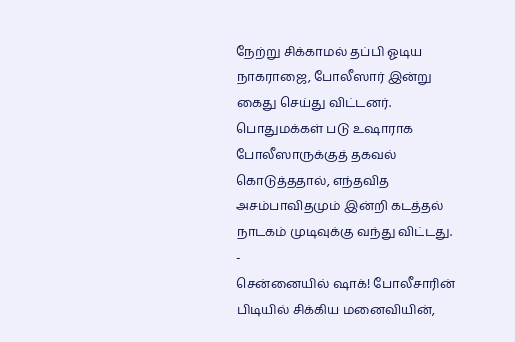நேற்று சிக்காமல் தப்பி ஓடிய நாகராஜை, போலீஸார் இன்று கைது செய்து விட்டனர்.
பொதுமக்கள் படு உஷாராக போலீஸாருக்குத் தகவல் கொடுத்ததால், எந்தவித அசம்பாவிதமும் இன்றி கடத்தல் நாடகம் முடிவுக்கு வந்து விட்டது.
-
சென்னையில் ஷாக்! போலீசாரின் பிடியில் சிக்கிய மனைவியின்,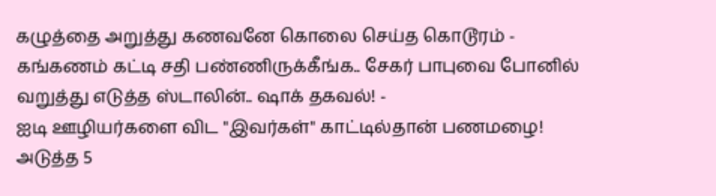கழுத்தை அறுத்து கணவனே கொலை செய்த கொடூரம் -
கங்கணம் கட்டி சதி பண்ணிருக்கீங்க.. சேகர் பாபுவை போனில் வறுத்து எடுத்த ஸ்டாலின்.. ஷாக் தகவல்! -
ஐடி ஊழியர்களை விட "இவர்கள்" காட்டில்தான் பணமழை! அடுத்த 5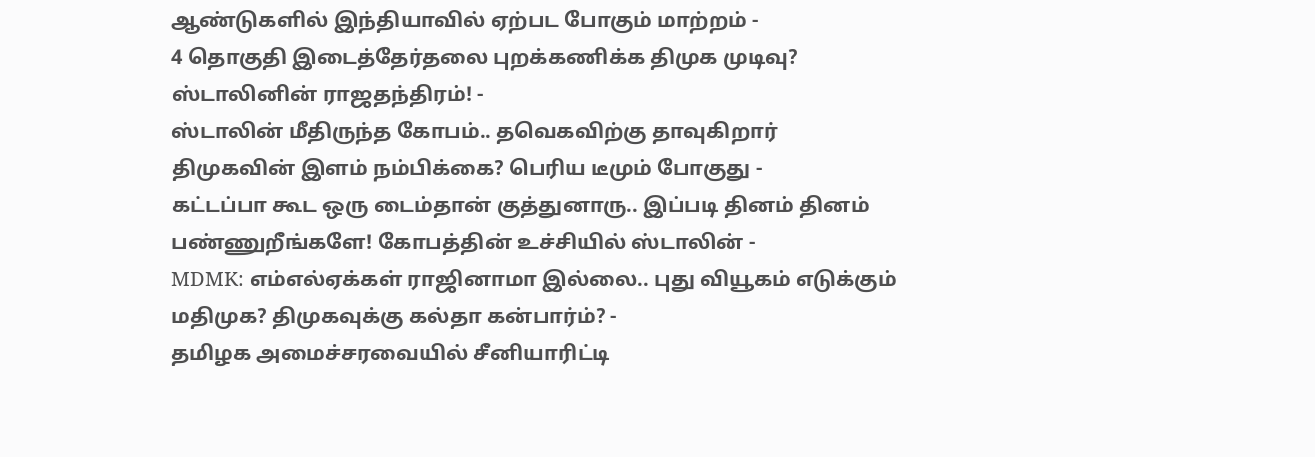ஆண்டுகளில் இந்தியாவில் ஏற்பட போகும் மாற்றம் -
4 தொகுதி இடைத்தேர்தலை புறக்கணிக்க திமுக முடிவு? ஸ்டாலினின் ராஜதந்திரம்! -
ஸ்டாலின் மீதிருந்த கோபம்.. தவெகவிற்கு தாவுகிறார் திமுகவின் இளம் நம்பிக்கை? பெரிய டீமும் போகுது -
கட்டப்பா கூட ஒரு டைம்தான் குத்துனாரு.. இப்படி தினம் தினம் பண்ணுறீங்களே! கோபத்தின் உச்சியில் ஸ்டாலின் -
MDMK: எம்எல்ஏக்கள் ராஜினாமா இல்லை.. புது வியூகம் எடுக்கும் மதிமுக? திமுகவுக்கு கல்தா கன்பார்ம்? -
தமிழக அமைச்சரவையில் சீனியாரிட்டி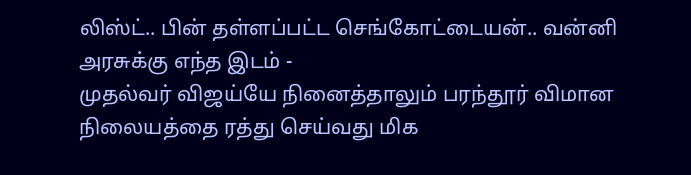லிஸ்ட்.. பின் தள்ளப்பட்ட செங்கோட்டையன்.. வன்னி அரசுக்கு எந்த இடம் -
முதல்வர் விஜய்யே நினைத்தாலும் பரந்தூர் விமான நிலையத்தை ரத்து செய்வது மிக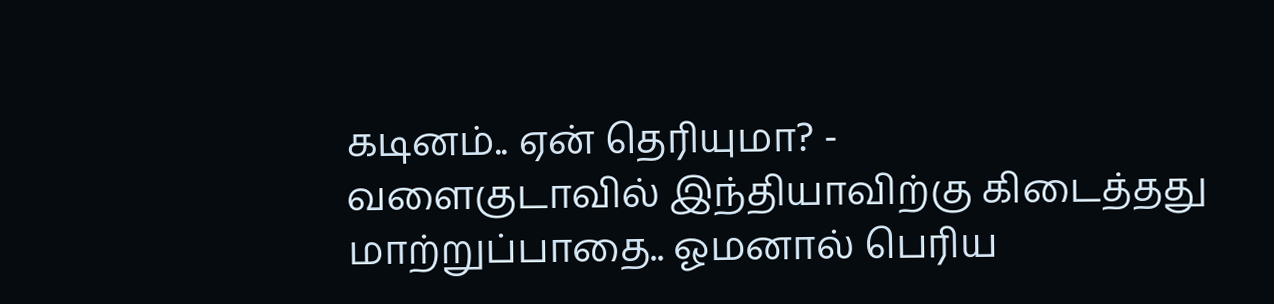கடினம்.. ஏன் தெரியுமா? -
வளைகுடாவில் இந்தியாவிற்கு கிடைத்தது மாற்றுப்பாதை.. ஓமனால் பெரிய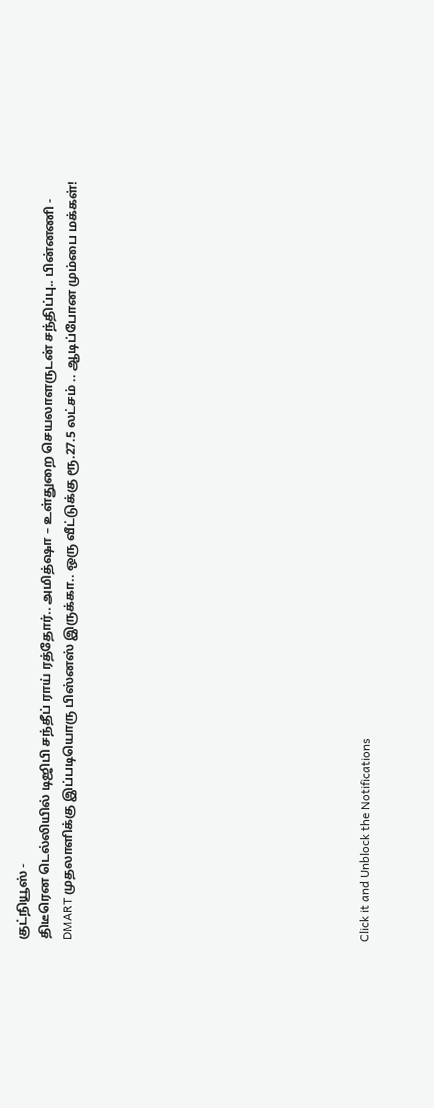குட்நியூஸ் -
திடீரென டெல்லியில் டிஜிபி சந்தீப் ராய் ரத்தோர்.. அமித்ஷா – உள்துறை செயலாளருடன் சந்திப்பு.. பின்னணி -
DMART முதலாளிக்கு இப்படியொரு பிஸ்னஸ் இருக்கா.. ஒரு வீட்டுக்கு ரூ.27.5 லட்சம் .. ஆடிப்போன மும்பை மக்கள்!












Click it and Unblock the Notifications